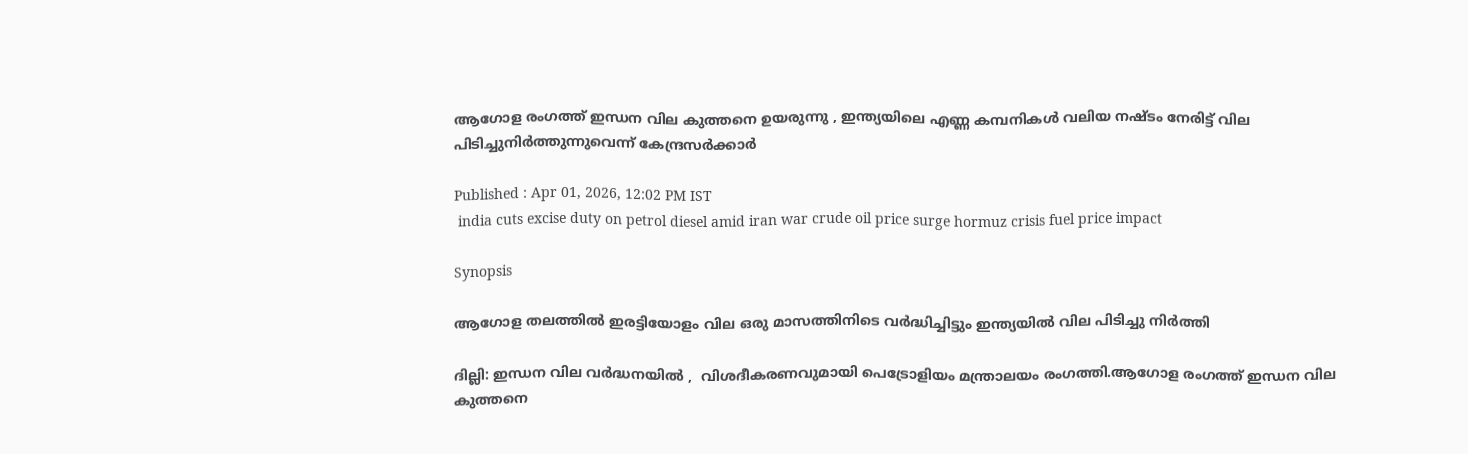ആഗോള രംഗത്ത് ഇന്ധന വില കുത്തനെ ഉയരുന്നു , ഇന്ത്യയിലെ എണ്ണ കമ്പനികൾ വലിയ നഷ്ടം നേരിട്ട് വില പിടിച്ചുനിർത്തുന്നുവെന്ന് കേന്ദ്രസര്‍ക്കാര്‍

Published : Apr 01, 2026, 12:02 PM IST
 india cuts excise duty on petrol diesel amid iran war crude oil price surge hormuz crisis fuel price impact

Synopsis

ആഗോള തലത്തിൽ ഇരട്ടിയോളം വില ഒരു മാസത്തിനിടെ വർദ്ധിച്ചിട്ടും ഇന്ത്യയില്‍ വില പിടിച്ചു നിർത്തി

ദില്ലി: ഇന്ധന വില വർദ്ധനയില്‍ ,  വിശദീകരണവുമായി പെട്രോളിയം മന്ത്രാലയം രംഗത്തി.ആഗോള രംഗത്ത് ഇന്ധന വില കുത്തനെ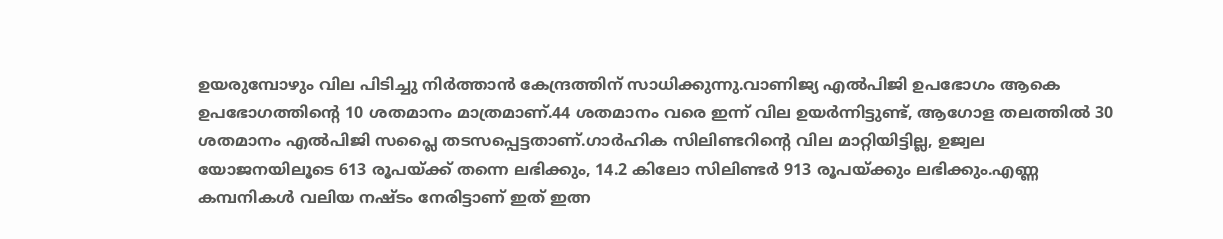ഉയരുമ്പോഴും വില പിടിച്ചു നിർത്താൻ കേന്ദ്രത്തിന് സാധിക്കുന്നു.വാണിജ്യ എൽപിജി ഉപഭോഗം ആകെ ഉപഭോഗത്തിന്റെ 10 ശതമാനം മാത്രമാണ്.44 ശതമാനം വരെ ഇന്ന് വില ഉയർന്നിട്ടുണ്ട്, ആഗോള തലത്തിൽ 30 ശതമാനം എൽപിജി സപ്ലൈ തടസപ്പെട്ടതാണ്.ഗാർഹിക സിലിണ്ടറിന്റെ വില മാറ്റിയിട്ടില്ല, ഉജ്വല യോജനയിലൂടെ 613 രൂപയ്ക്ക് തന്നെ ലഭിക്കും, 14.2 കിലോ സിലിണ്ടർ 913 രൂപയ്ക്കും ലഭിക്കും.എണ്ണ കമ്പനികൾ വലിയ നഷ്ടം നേരിട്ടാണ് ഇത് ഇത്ന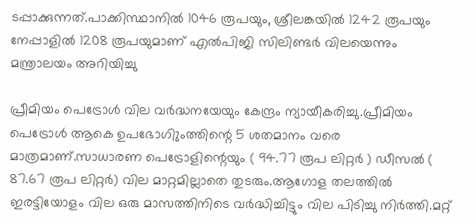ടപ്പാക്കുന്നത്.പാക്കിസ്ഥാനിൽ 1046 രൂപയും, ശ്രീലങ്കയിൽ 1242 രൂപയും നേപ്പാളിൽ 1208 രൂപയുമാണ് എൽപിജി സിലിണ്ടർ വിലയെന്നും മന്ത്രാലയം അറിയിച്ചു

പ്രീമിയം പെട്രോൾ വില വർദ്ധനയേയും കേന്ദ്രം ന്യായീകരിച്ചു.പ്രീമിയം പെട്രോൾ ആകെ ഉപഭോഗിുംത്തിന്റെ 5 ശതമാനം വരെ മാത്രമാണ്.സാധാരണ പെട്രോളിന്റെയും ( 94.77 രൂപ ലിറ്റർ ) ഡീസൽ ( 87.67 രൂപ ലിറ്റർ) വില മാറ്റമില്ലാതെ തുടരും.ആഗോള തലത്തിൽ ഇരട്ടിയോളം വില ഒരു മാസത്തിനിടെ വർദ്ധിച്ചിട്ടും വില പിടിച്ചു നിർത്തി.മറ്റ്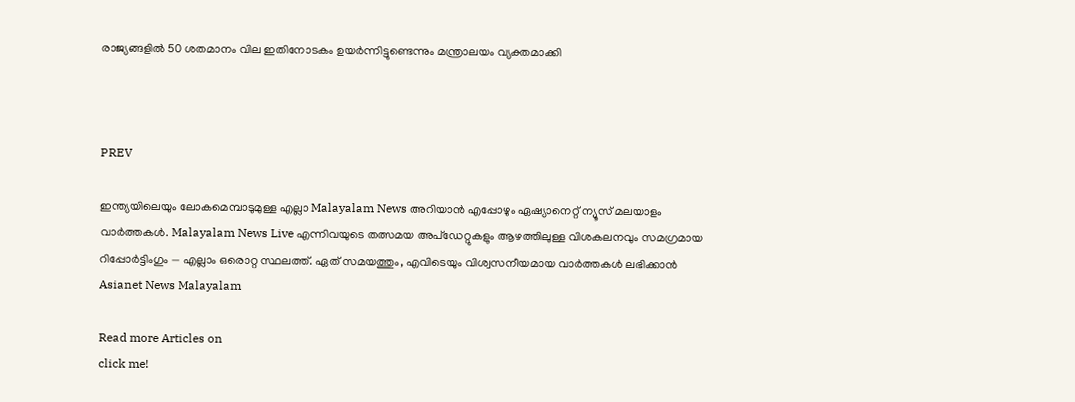രാജ്യങ്ങളിൽ 50 ശതമാനം വില ഇതിനോടകം ഉയർന്നിട്ടുണ്ടെന്നും മന്ത്രാലയം വ്യക്തമാക്കി



PREV

ഇന്ത്യയിലെയും ലോകമെമ്പാടുമുള്ള എല്ലാ Malayalam News അറിയാൻ എപ്പോഴും ഏഷ്യാനെറ്റ് ന്യൂസ് മലയാളം വാർത്തകൾ. Malayalam News Live എന്നിവയുടെ തത്സമയ അപ്‌ഡേറ്റുകളും ആഴത്തിലുള്ള വിശകലനവും സമഗ്രമായ റിപ്പോർട്ടിംഗും — എല്ലാം ഒരൊറ്റ സ്ഥലത്ത്. ഏത് സമയത്തും, എവിടെയും വിശ്വസനീയമായ വാർത്തകൾ ലഭിക്കാൻ Asianet News Malayalam

Read more Articles on
click me!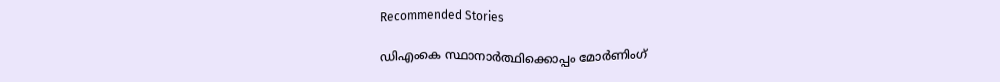Recommended Stories

ഡിഎംകെ സ്ഥാനാർത്ഥിക്കൊപ്പം മോർണിംഗ്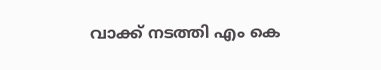വാക്ക് നടത്തി എം കെ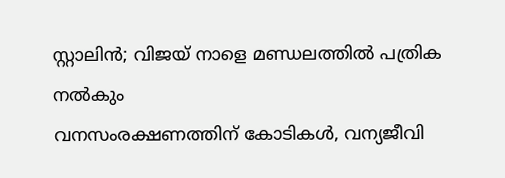സ്റ്റാലിൻ; വിജയ് നാളെ മണ്ഡലത്തിൽ പത്രിക നൽകും
വനസംരക്ഷണത്തിന് കോടികള്‍, വന്യജീവി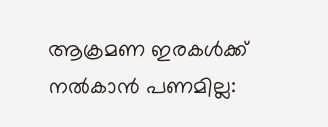ആക്രമണ ഇരകള്‍ക്ക് നല്‍കാന്‍ പണമില്ല: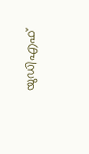യുഡിഎഫ്